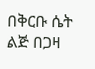በቅርቡ ሴት ልጅ በጋዛ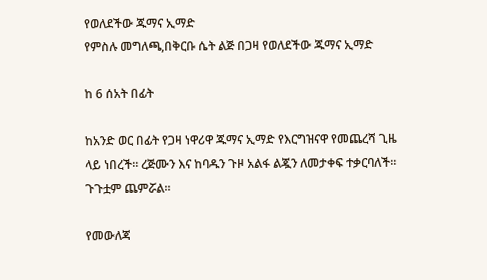የወለደችው ጁማና ኢማድ
የምስሉ መግለጫ,በቅርቡ ሴት ልጅ በጋዛ የወለደችው ጁማና ኢማድ

ከ 6 ሰአት በፊት

ከአንድ ወር በፊት የጋዛ ነዋሪዋ ጁማና ኢማድ የእርግዝናዋ የመጨረሻ ጊዜ ላይ ነበረች። ረጅሙን እና ከባዱን ጉዞ አልፋ ልጇን ለመታቀፍ ተቃርባለች። ጉጉቷም ጨምሯል።

የመውለጃ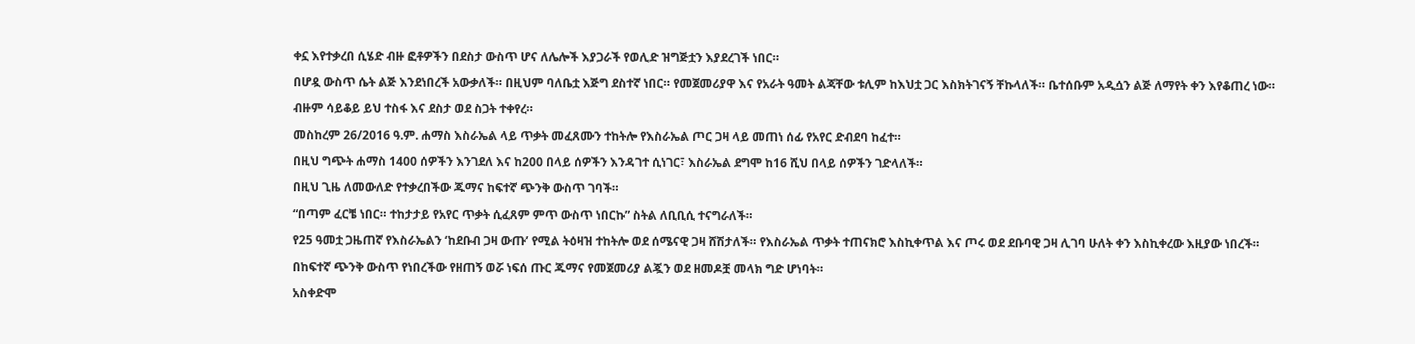ቀኗ እየተቃረበ ሲሄድ ብዙ ፎቶዎችን በደስታ ውስጥ ሆና ለሌሎች እያጋራች የወሊድ ዝግጅቷን እያደረገች ነበር።

በሆዷ ውስጥ ሴት ልጅ እንደነበረች አውቃለች። በዚህም ባለቤቷ እጅግ ደስተኛ ነበር። የመጀመሪያዋ እና የአራት ዓመት ልጃቸው ቱሊም ከእህቷ ጋር እስክትገናኝ ቸኩላለች። ቤተሰቡም አዲሷን ልጅ ለማየት ቀን እየቆጠረ ነው።

ብዙም ሳይቆይ ይህ ተስፋ እና ደስታ ወደ ስጋት ተቀየረ።

መስከረም 26/2016 ዓ.ም. ሐማስ እስራኤል ላይ ጥቃት መፈጸሙን ተከትሎ የእስራኤል ጦር ጋዛ ላይ መጠነ ሰፊ የአየር ድብደባ ከፈተ።

በዚህ ግጭት ሐማስ 1400 ሰዎችን እንገደለ እና ከ200 በላይ ሰዎችን እንዳገተ ሲነገር፣ እስራኤል ደግሞ ከ16 ሺህ በላይ ሰዎችን ገድላለች።

በዚህ ጊዜ ለመውለድ የተቃረበችው ጁማና ከፍተኛ ጭንቅ ውስጥ ገባች።

“በጣም ፈርቼ ነበር። ተከታታይ የአየር ጥቃት ሲፈጸም ምጥ ውስጥ ነበርኩ” ስትል ለቢቢሲ ተናግራለች።

የ25 ዓመቷ ጋዜጠኛ የእስራኤልን ‘ከደቡብ ጋዛ ውጡ’ የሚል ትዕዛዝ ተከትሎ ወደ ሰሜናዊ ጋዛ ሸሽታለች። የእስራኤል ጥቃት ተጠናክሮ እስኪቀጥል እና ጦሩ ወደ ደቡባዊ ጋዛ ሊገባ ሁለት ቀን እስኪቀረው እዚያው ነበረች።

በከፍተኛ ጭንቅ ውስጥ የነበረችው የዘጠኝ ወሯ ነፍሰ ጡር ጁማና የመጀመሪያ ልጇን ወደ ዘመዶቿ መላክ ግድ ሆነባት።

አስቀድሞ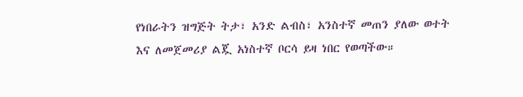የነበራትን ዝግጅት ትታ፣ አንድ ልብስ፣ አንስተኛ መጠን ያለው ወተት እና ለመጀመሪያ ልጇ አነስተኛ ቦርሳ ይዛ ነበር የወጣችው።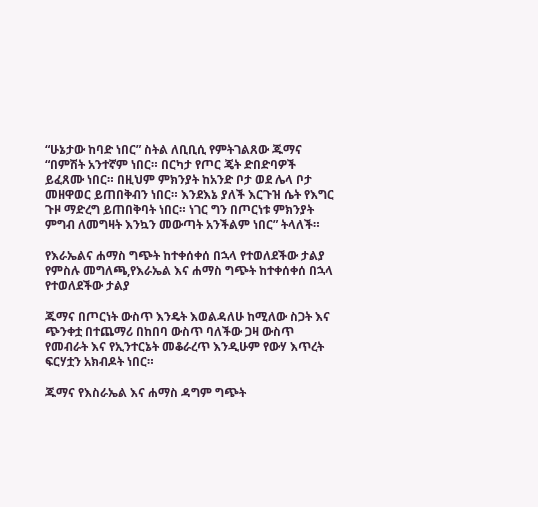“ሁኔታው ከባድ ነበር” ስትል ለቢቢሲ የምትገልጸው ጁማና “በምሽት አንተኛም ነበር። በርካታ የጦር ጄት ድበድባዎች ይፈጸሙ ነበር። በዚህም ምክንያት ከአንድ ቦታ ወደ ሌላ ቦታ መዘዋወር ይጠበቅብን ነበር። እንደእኔ ያለች እርጉዝ ሴት የእግር ጉዞ ማድረግ ይጠበቅባት ነበር። ነገር ግን በጦርነቱ ምክንያት ምግብ ለመግዛት እንኳን መውጣት አንችልም ነበር” ትላለች።

የእራኤልና ሐማስ ግጭት ከተቀሰቀሰ በኋላ የተወለደችው ታልያ
የምስሉ መግለጫ,የእራኤል እና ሐማስ ግጭት ከተቀሰቀሰ በኋላ የተወለደችው ታልያ

ጁማና በጦርነት ውስጥ እንዴት እወልዳለሁ ከሚለው ስጋት እና ጭንቀቷ በተጨማሪ በከበባ ውስጥ ባለችው ጋዛ ውስጥ የመብራት እና የኢንተርኔት መቆራረጥ እንዲሁም የውሃ እጥረት ፍርሃቷን አክብዶት ነበር።

ጁማና የእስራኤል እና ሐማስ ዳግም ግጭት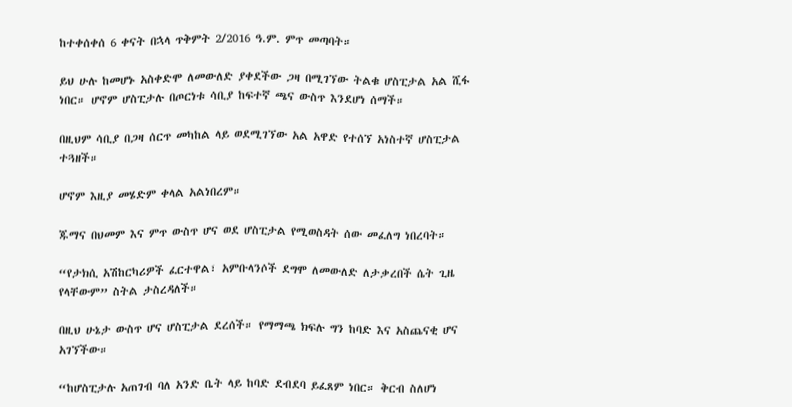ከተቀሰቀሰ 6 ቀናት በኋላ ጥቅምት 2/2016 ዓ.ም. ምጥ መጣባት።

ይህ ሁሉ ከመሆኑ አስቀድሞ ለመውለድ ያቀደችው ጋዛ በሚገኘው ትልቁ ሆስፒታል አል ሺፋ ነበር። ሆኖም ሆስፒታሉ በጦርነቱ ሳቢያ ከፍተኛ ጫና ውስጥ እንደሆነ ሰማች።

በዚህም ሳቢያ በጋዛ ሰርጥ መካከል ላይ ወደሚገኘው አል አዋድ የተሰኘ አነስተኛ ሆስፒታል ተጓዘች።

ሆኖም እዚያ መሄድም ቀላል አልነበረም።

ጁማና በህመም እና ምጥ ውስጥ ሆና ወደ ሆስፒታል የሚወስዳት ሰው መፈለግ ነበረባት።

“የታክሲ አሽከርካሪዎች ፈርተዋል፣ አምቡላንሶች ደግሞ ለመውለድ ለታቃረበች ሴት ጊዜ የላቸውም” ስትል ታስረዳለች።

በዚህ ሁኔታ ውስጥ ሆና ሆስፒታል ደረሰች። የማማጫ ክፍሉ ግን ከባድ እና አስጨናቂ ሆና አገኘችው።

“ከሆስፒታሉ አጠገብ ባለ አንድ ቤት ላይ ከባድ ደብደባ ይፈጸም ነበር። ቅርብ ስለሆነ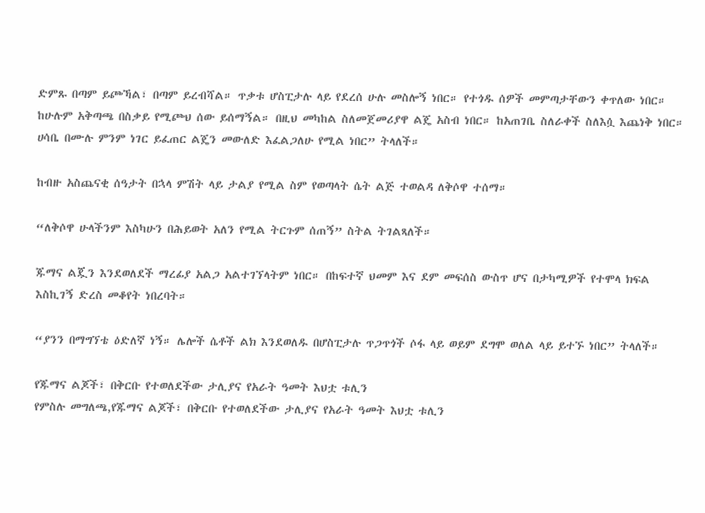ድምጹ በጣም ይጮኻል፣ በጣም ይረብሻል። ጥቃቱ ሆስፒታሉ ላይ የደረሰ ሁሉ መስሎኝ ነበር። የተጎዱ ሰዎች መምጣታቸውን ቀጥለው ነበር። ከሁሉም አቅጣጫ በስቃይ የሚጮህ ሰው ይሰማኝል። በዚህ መካከል ስለመጀመሪያዋ ልጄ አስብ ነበር። ከአጠገቤ ስለራቀች ስለእሷ እጨነቅ ነበር። ሀሳቤ በሙሉ ምንም ነገር ይፈጠር ልጄን መውለድ እፈልጋለሁ የሚል ነበር” ትላለች።

ከብዙ አስጨናቂ ሰዓታት በኋላ ምሽት ላይ ታልያ የሚል ስም የወጣላት ሴት ልጅ ተወልዳ ለቅሶዋ ተሰማ።

“ለቅሶዋ ሁላችንም እስካሁን በሕይወት አለን የሚል ትርጉም ሰጠኝ” ስትል ትገልጻለች።

ጁማና ልጇን እንደወለደች ማረፊያ አልጋ አልተገኘላትም ነበር። በከፍተኛ ህመም እና ደም መፍሰስ ውስጥ ሆና በታካሚዎች የተሞላ ክፍል እስኪገኝ ድረስ መቆየት ነበረባት።

“ያንን በማግኘቴ ዕድለኛ ነኝ። ሌሎች ሴቶች ልክ እንደወለዱ በሆስፒታሉ ጥጋጥጎች ሶፋ ላይ ወይም ደግሞ ወለል ላይ ይተኙ ነበር” ትላለች።

የጁማና ልጆች፣ በቅርቡ የተወለደችው ታሊያና የአራት ዓመት እህቷ ቱሊን
የምስሉ መግለጫ,የጁማና ልጆች፣ በቅርቡ የተወለደችው ታሊያና የአራት ዓመት እህቷ ቱሊን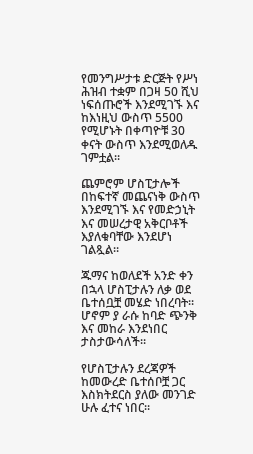የመንግሥታቱ ድርጅት የሥነ ሕዝብ ተቋም በጋዛ 50 ሺህ ነፍሰጡሮች እንደሚገኙ እና ከእነዚህ ውስጥ 5500 የሚሆኑት በቀጣዮቹ 30 ቀናት ውስጥ እንደሚወለዱ ገምቷል።

ጨምሮም ሆስፒታሎች በከፍተኛ መጨናነቅ ውስጥ እንደሚገኙ እና የመድኃኒት እና መሠረታዊ አቅርቦቶች እያለቁባቸው እንደሆነ ገልጿል።

ጁማና ከወለደች አንድ ቀን በኋላ ሆስፒታሉን ለቃ ወደ ቤተሰቧቿ መሄድ ነበረባት። ሆኖም ያ ራሱ ከባድ ጭንቅ እና መከራ እንደነበር ታስታውሳለች።

የሆስፒታሉን ደረጃዎች ከመውረድ ቤተሰቦቿ ጋር እስክትደርስ ያለው መንገድ ሁሉ ፈተና ነበር።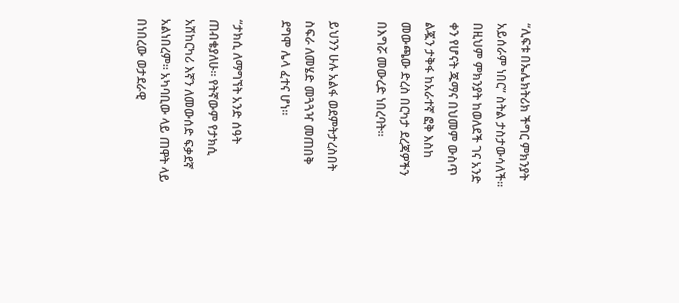“ሊፍቱ በኤሌክትሪክ ችግር ምክንያት አይሰራም ነበር” ስትል ታስታውሳለች። በዚህም ምክንያት ከወለደች ገና አንድ ቀን የሆናት ጁማና በህመም ውስጥ ልጇን ታቅፋ ከአራተኛ ፎቅ እስከ መውጫው ድረስ በርካታ ደረጃዎችን በእግሯ መውረድ ነበረባት።

ይህንን ሁሉ አልፋ ወደምትታረስበት ስፍራ ለመሄድ መጓጓዣ መጠበቅ ደግሞ ሌላ ፈተና ሆነ።

“ታክሲ ለማግኘት አንድ ሰዓት ጠብቄያለሁ። የትኛውም የታክሲ አሽከርካሪ እኛን ለመውሰድ ፍቃደኛ አልነበረም። አካባቢው ላይ ጠዋት ላይ በነበረው ወታደራዊ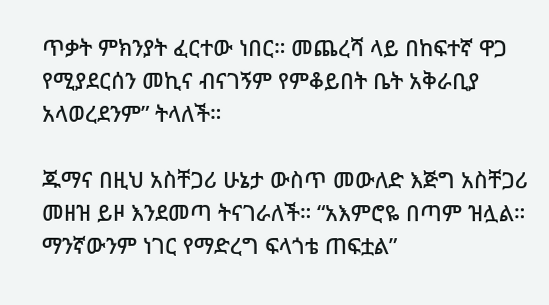ጥቃት ምክንያት ፈርተው ነበር። መጨረሻ ላይ በከፍተኛ ዋጋ የሚያደርሰን መኪና ብናገኝም የምቆይበት ቤት አቅራቢያ አላወረደንም” ትላለች።

ጁማና በዚህ አስቸጋሪ ሁኔታ ውስጥ መውለድ እጅግ አስቸጋሪ መዘዝ ይዞ እንደመጣ ትናገራለች። “አእምሮዬ በጣም ዝሏል። ማንኛውንም ነገር የማድረግ ፍላጎቴ ጠፍቷል”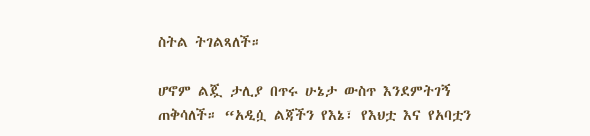ስትል ትገልጻለች።

ሆኖም ልጇ ታሊያ በጥሩ ሁኔታ ውስጥ እንደምትገኝ ጠቅሳለች። “አዲሷ ልጃችን የእኔ፣ የእህቷ እና የአባቷን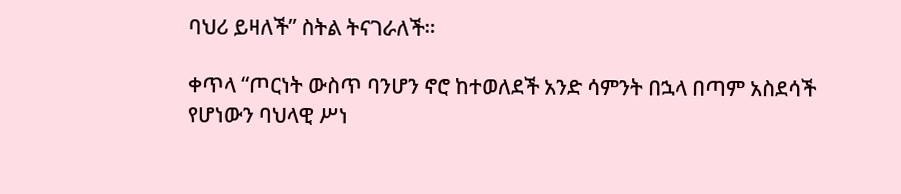ባህሪ ይዛለች” ስትል ትናገራለች።

ቀጥላ “ጦርነት ውስጥ ባንሆን ኖሮ ከተወለደች አንድ ሳምንት በኋላ በጣም አስደሳች የሆነውን ባህላዊ ሥነ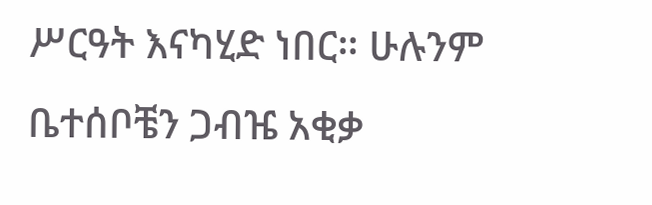ሥርዓት እናካሂድ ነበር። ሁሉንም ቤተሰቦቼን ጋብዤ አቂቃ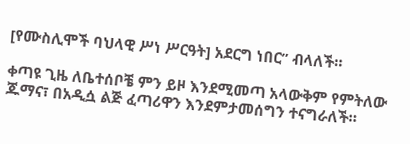[የሙስሊሞች ባህላዊ ሥነ ሥርዓት] አደርግ ነበር” ብላለች።

ቀጣዩ ጊዜ ለቤተሰቦቼ ምን ይዞ እንደሚመጣ አላውቅም የምትለው ጁማና፣ በአዲሷ ልጅ ፈጣሪዋን እንደምታመሰግን ተናግራለች።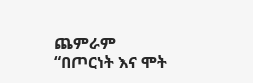ጨምራም “በጦርነት እና ሞት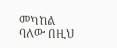መካከል ባለው በዚህ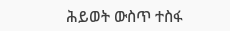ሕይወት ውስጥ ተስፋ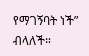የማገኝባት ነች” ብላለች።